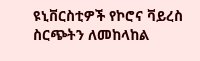ዩኒቨርስቲዎች የኮሮና ቫይረስ ስርጭትን ለመከላከል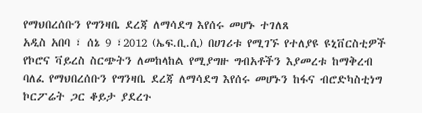የማህበረሰቡን የግንዛቤ ደረጃ ለማሳደግ እየሰሩ መሆኑ ተገለጸ
አዲስ አበባ ፣ ሰኔ 9 ፣2012 (ኤፍ.ቢ.ሲ) በሀገሪቱ የሚገኙ የተለያዩ ዩኒቨርስቲዎች የኮሮና ቫይረስ ስርጭትን ለመከላከል የሚያግዙ ግብአቶችን እያመረቱ ከማቅረብ ባለፈ የማህበረሰቡን የግንዛቤ ደረጃ ለማሳደግ እየሰሩ መሆኑን ከፋና ብሮድካስቲነግ ኮርፖሬት ጋር ቆይታ ያደረጉ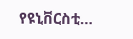የዩኒቨርስቲ…